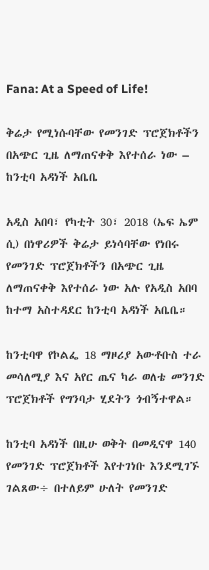Fana: At a Speed of Life!

ቅሬታ የሚነሱባቸው የመንገድ ፕሮጀክቶችን በአጭር ጊዜ ለማጠናቀቅ እየተሰራ ነው – ከንቲባ አዳነች አቤቤ

አዲስ አበባ፣ የካቲት 30፣ 2018 (ኤፍ ኤም ሲ) በነዋሪዎች ቅሬታ ይነሳባቸው የነበሩ የመንገድ ፕሮጀክቶችን በአጭር ጊዜ ለማጠናቀቅ እየተሰራ ነው አሉ የአዲስ አበባ ከተማ አስተዳደር ከንቲባ አዳነች አቤቤ።

ከንቲባዋ የኮልፌ 18 ማዞሪያ አውቶቡስ ተራ መሳለሚያ እና አየር ጤና ካራ ወለቴ መንገድ ፕሮጀክቶች የግንባታ ሂደትን ጎብኝተዋል።

ከንቲባ አዳነች በዚሁ ወቅት በመዲናዋ 140 የመንገድ ፕሮጀክቶች እየተገነቡ እንደሚገኙ ገልጸው÷ በተለይም ሁለት የመንገድ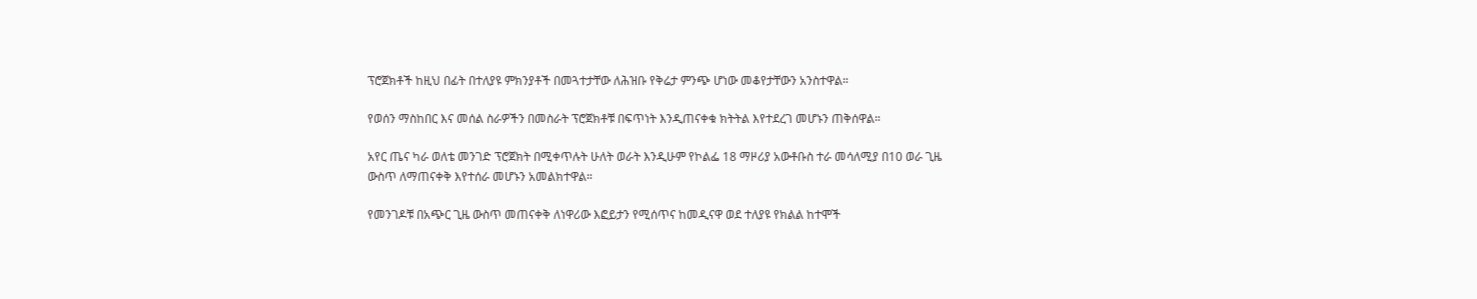ፕሮጀክቶች ከዚህ በፊት በተለያዩ ምክንያቶች በመጓተታቸው ለሕዝቡ የቅሬታ ምንጭ ሆነው መቆየታቸውን አንስተዋል።

የወሰን ማስከበር እና መሰል ስራዎችን በመስራት ፕሮጀክቶቹ በፍጥነት እንዲጠናቀቁ ክትትል እየተደረገ መሆኑን ጠቅሰዋል።

አየር ጤና ካራ ወለቴ መንገድ ፕሮጀክት በሚቀጥሉት ሁለት ወራት እንዲሁም የኮልፌ 18 ማዞሪያ አውቶቡስ ተራ መሳለሚያ በ10 ወራ ጊዜ ውስጥ ለማጠናቀቅ እየተሰራ መሆኑን አመልክተዋል።

የመንገዶቹ በአጭር ጊዜ ውስጥ መጠናቀቅ ለነዋሪው እፎይታን የሚሰጥና ከመዲናዋ ወደ ተለያዩ የክልል ከተሞች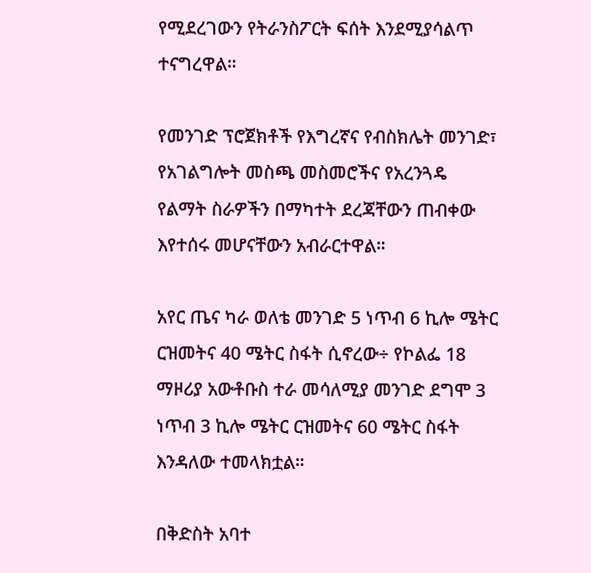የሚደረገውን የትራንስፖርት ፍሰት እንደሚያሳልጥ ተናግረዋል።

የመንገድ ፕሮጀክቶች የእግረኛና የብስክሌት መንገድ፣ የአገልግሎት መስጫ መስመሮችና የአረንጓዴ የልማት ስራዎችን በማካተት ደረጃቸውን ጠብቀው እየተሰሩ መሆናቸውን አብራርተዋል።

አየር ጤና ካራ ወለቴ መንገድ 5 ነጥብ 6 ኪሎ ሜትር ርዝመትና 40 ሜትር ስፋት ሲኖረው÷ የኮልፌ 18 ማዞሪያ አውቶቡስ ተራ መሳለሚያ መንገድ ደግሞ 3 ነጥብ 3 ኪሎ ሜትር ርዝመትና 60 ሜትር ስፋት እንዳለው ተመላክቷል።

በቅድስት አባተ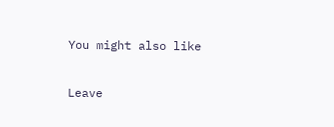You might also like

Leave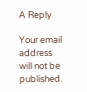A Reply

Your email address will not be published.